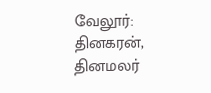வேலூர்: தினகரன், தினமலர்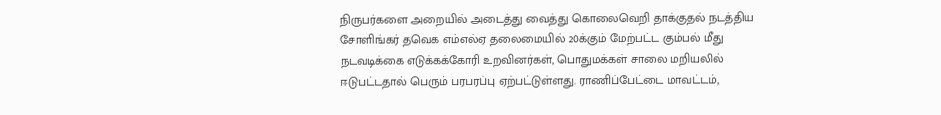நிருபர்களை அறையில் அடைத்து வைத்து கொலைவெறி தாக்குதல் நடத்திய சோளிங்கர் தவெக எம்எல்ஏ தலைமையில் 20க்கும் மேற்பட்ட கும்பல் மீது நடவடிக்கை எடுக்கக்கோரி உறவினர்கள், பொதுமக்கள் சாலை மறியலில் ஈடுபட்டதால் பெரும் பரபரப்பு ஏற்பட்டுள்ளது. ராணிப்பேட்டை மாவட்டம்,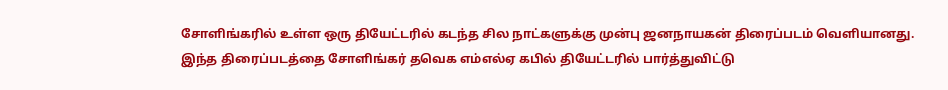சோளிங்கரில் உள்ள ஒரு தியேட்டரில் கடந்த சில நாட்களுக்கு முன்பு ஜனநாயகன் திரைப்படம் வெளியானது. இந்த திரைப்படத்தை சோளிங்கர் தவெக எம்எல்ஏ கபில் தியேட்டரில் பார்த்துவிட்டு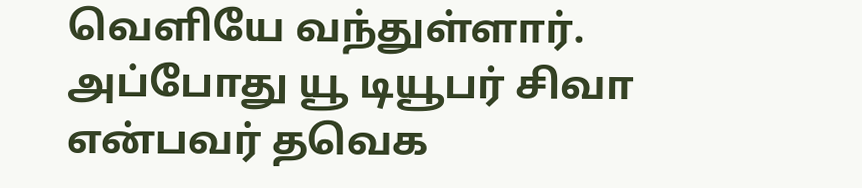வெளியே வந்துள்ளார். அப்போது யூ டியூபர் சிவா என்பவர் தவெக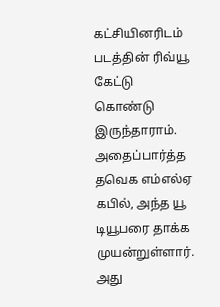கட்சியினரிடம் படத்தின் ரிவ்யூ கேட்டு கொண்டு இருந்தாராம். அதைப்பார்த்த தவெக எம்எல்ஏ கபில், அந்த யூ டியூபரை தாக்க முயன்றுள்ளார். அது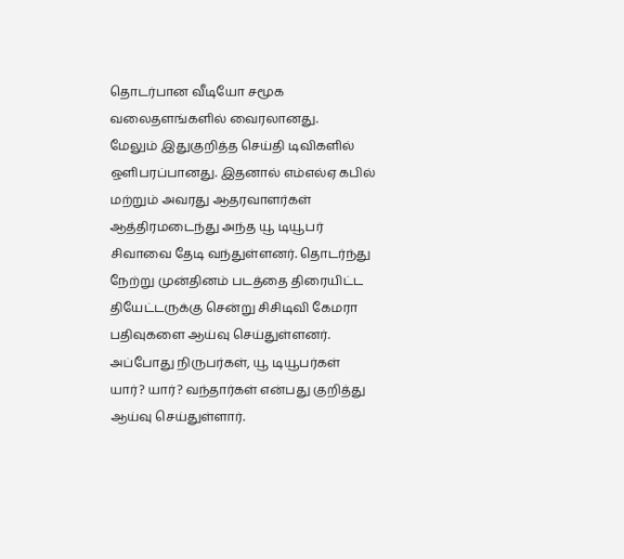தொடர்பான வீடியோ சமூக வலைதளங்களில் வைரலானது.
மேலும் இதுகுறித்த செய்தி டிவிகளில் ஒளிபரப்பானது. இதனால் எம்எல்ஏ கபில் மற்றும் அவரது ஆதரவாளர்கள் ஆத்திரமடைந்து அந்த யூ டியூபர் சிவாவை தேடி வந்துள்ளனர். தொடர்ந்து நேற்று முன்தினம் படத்தை திரையிட்ட தியேட்டருக்கு சென்று சிசிடிவி கேமரா பதிவுகளை ஆய்வு செய்துள்ளனர். அப்போது நிருபர்கள், யூ டியூபர்கள் யார்? யார்? வந்தார்கள் என்பது குறித்து ஆய்வு செய்துள்ளார்.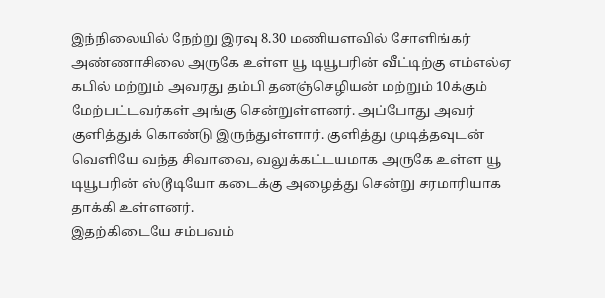இந்நிலையில் நேற்று இரவு 8.30 மணியளவில் சோளிங்கர் அண்ணாசிலை அருகே உள்ள யூ டியூபரின் வீட்டிற்கு எம்எல்ஏ கபில் மற்றும் அவரது தம்பி தனஞ்செழியன் மற்றும் 10க்கும் மேற்பட்டவர்கள் அங்கு சென்றுள்ளனர். அப்போது அவர் குளித்துக் கொண்டு இருந்துள்ளார். குளித்து முடித்தவுடன் வெளியே வந்த சிவாவை, வலுக்கட்டயமாக அருகே உள்ள யூ டியூபரின் ஸ்டூடியோ கடைக்கு அழைத்து சென்று சரமாரியாக தாக்கி உள்ளனர்.
இதற்கிடையே சம்பவம்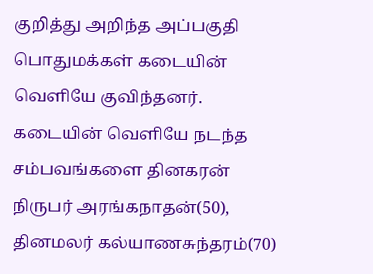குறித்து அறிந்த அப்பகுதி பொதுமக்கள் கடையின் வெளியே குவிந்தனர். கடையின் வெளியே நடந்த சம்பவங்களை தினகரன் நிருபர் அரங்கநாதன்(50), தினமலர் கல்யாணசுந்தரம்(70)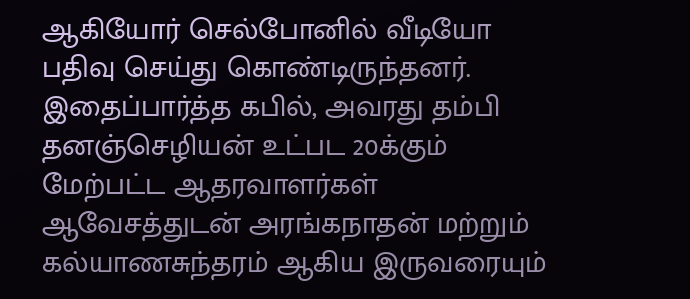ஆகியோர் செல்போனில் வீடியோ பதிவு செய்து கொண்டிருந்தனர். இதைப்பார்த்த கபில், அவரது தம்பி தனஞ்செழியன் உட்பட 20க்கும் மேற்பட்ட ஆதரவாளர்கள் ஆவேசத்துடன் அரங்கநாதன் மற்றும் கல்யாணசுந்தரம் ஆகிய இருவரையும்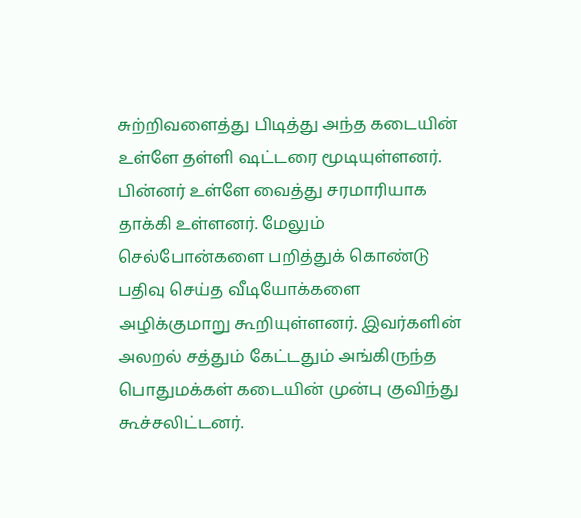சுற்றிவளைத்து பிடித்து அந்த கடையின் உள்ளே தள்ளி ஷட்டரை மூடியுள்ளனர். பின்னர் உள்ளே வைத்து சரமாரியாக தாக்கி உள்ளனர். மேலும் செல்போன்களை பறித்துக் கொண்டு பதிவு செய்த வீடியோக்களை அழிக்குமாறு கூறியுள்ளனர். இவர்களின் அலறல் சத்தும் கேட்டதும் அங்கிருந்த பொதுமக்கள் கடையின் முன்பு குவிந்து கூச்சலிட்டனர்.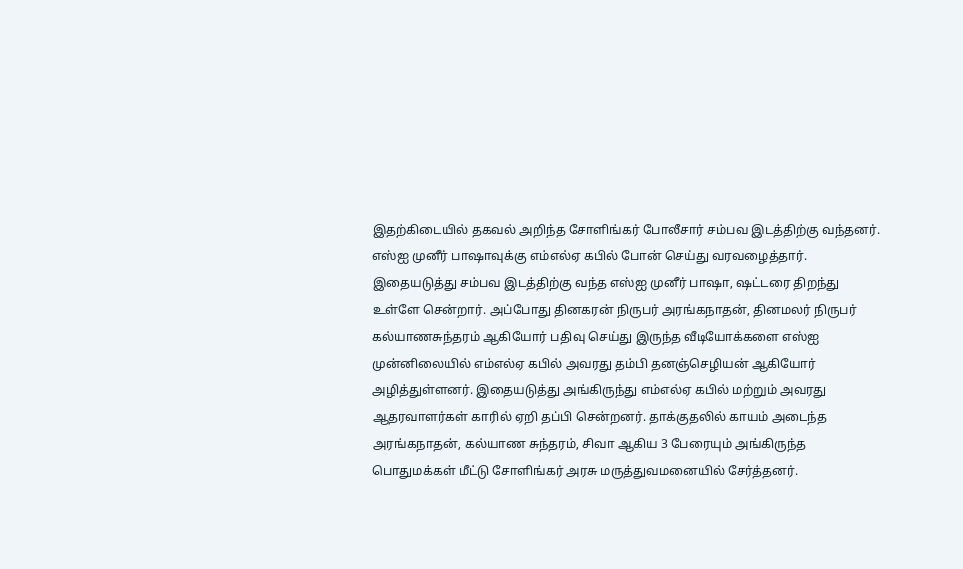இதற்கிடையில் தகவல் அறிந்த சோளிங்கர் போலீசார் சம்பவ இடத்திற்கு வந்தனர். எஸ்ஐ முனீர் பாஷாவுக்கு எம்எல்ஏ கபில் போன் செய்து வரவழைத்தார். இதையடுத்து சம்பவ இடத்திற்கு வந்த எஸ்ஐ முனீர் பாஷா, ஷட்டரை திறந்து உள்ளே சென்றார். அப்போது தினகரன் நிருபர் அரங்கநாதன், தினமலர் நிருபர் கல்யாணசுந்தரம் ஆகியோர் பதிவு செய்து இருந்த வீடியோக்களை எஸ்ஐ முன்னிலையில் எம்எல்ஏ கபில் அவரது தம்பி தனஞ்செழியன் ஆகியோர் அழித்துள்ளனர். இதையடுத்து அங்கிருந்து எம்எல்ஏ கபில் மற்றும் அவரது ஆதரவாளர்கள் காரில் ஏறி தப்பி சென்றனர். தாக்குதலில் காயம் அடைந்த அரங்கநாதன், கல்யாண சுந்தரம், சிவா ஆகிய 3 பேரையும் அங்கிருந்த பொதுமக்கள் மீட்டு சோளிங்கர் அரசு மருத்துவமனையில் சேர்த்தனர்.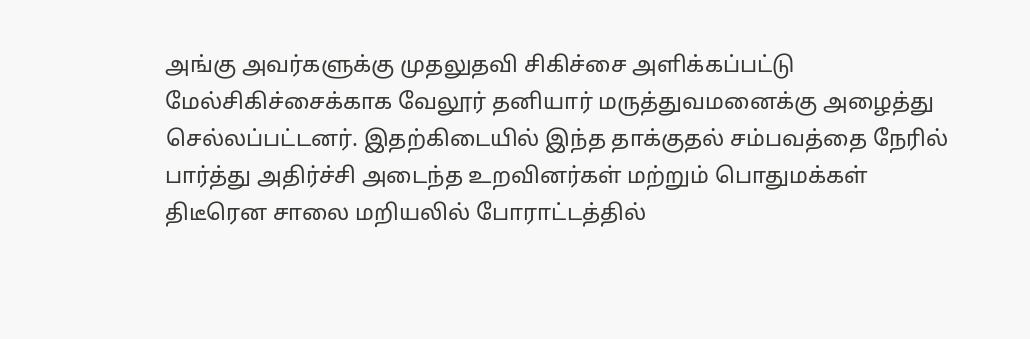அங்கு அவர்களுக்கு முதலுதவி சிகிச்சை அளிக்கப்பட்டு மேல்சிகிச்சைக்காக வேலூர் தனியார் மருத்துவமனைக்கு அழைத்து செல்லப்பட்டனர். இதற்கிடையில் இந்த தாக்குதல் சம்பவத்தை நேரில் பார்த்து அதிர்ச்சி அடைந்த உறவினர்கள் மற்றும் பொதுமக்கள் திடீரென சாலை மறியலில் போராட்டத்தில்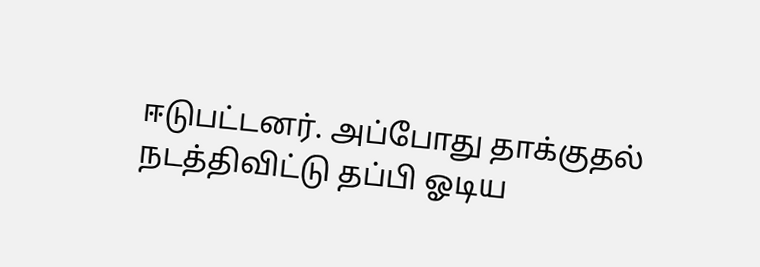ஈடுபட்டனர். அப்போது தாக்குதல் நடத்திவிட்டு தப்பி ஓடிய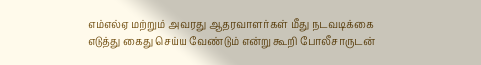எம்எல்ஏ மற்றும் அவரது ஆதரவாளர்கள் மீது நடவடிக்கை எடுத்து கைது செய்ய வேண்டும் என்று கூறி போலீசாருடன்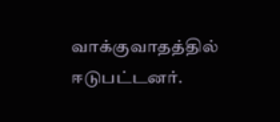வாக்குவாதத்தில் ஈடுபட்டனர்.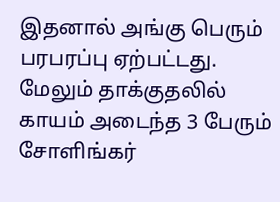இதனால் அங்கு பெரும் பரபரப்பு ஏற்பட்டது. மேலும் தாக்குதலில் காயம் அடைந்த 3 பேரும் சோளிங்கர்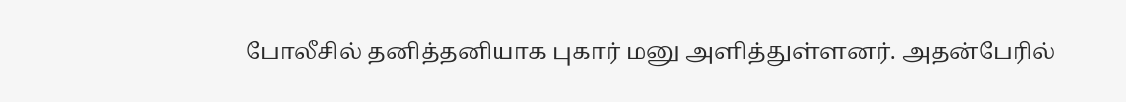போலீசில் தனித்தனியாக புகார் மனு அளித்துள்ளனர். அதன்பேரில்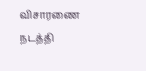விசாரணை நடத்தி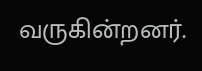வருகின்றனர்.